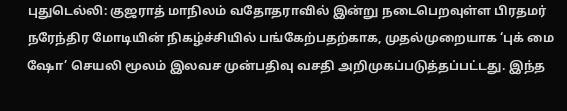புதுடெல்லி: குஜராத் மாநிலம் வதோதராவில் இன்று நடைபெறவுள்ள பிரதமர் நரேந்திர மோடியின் நிகழ்ச்சியில் பங்கேற்பதற்காக, முதல்முறையாக ‘புக் மை ஷோ’ செயலி மூலம் இலவச முன்பதிவு வசதி அறிமுகப்படுத்தப்பட்டது. இந்த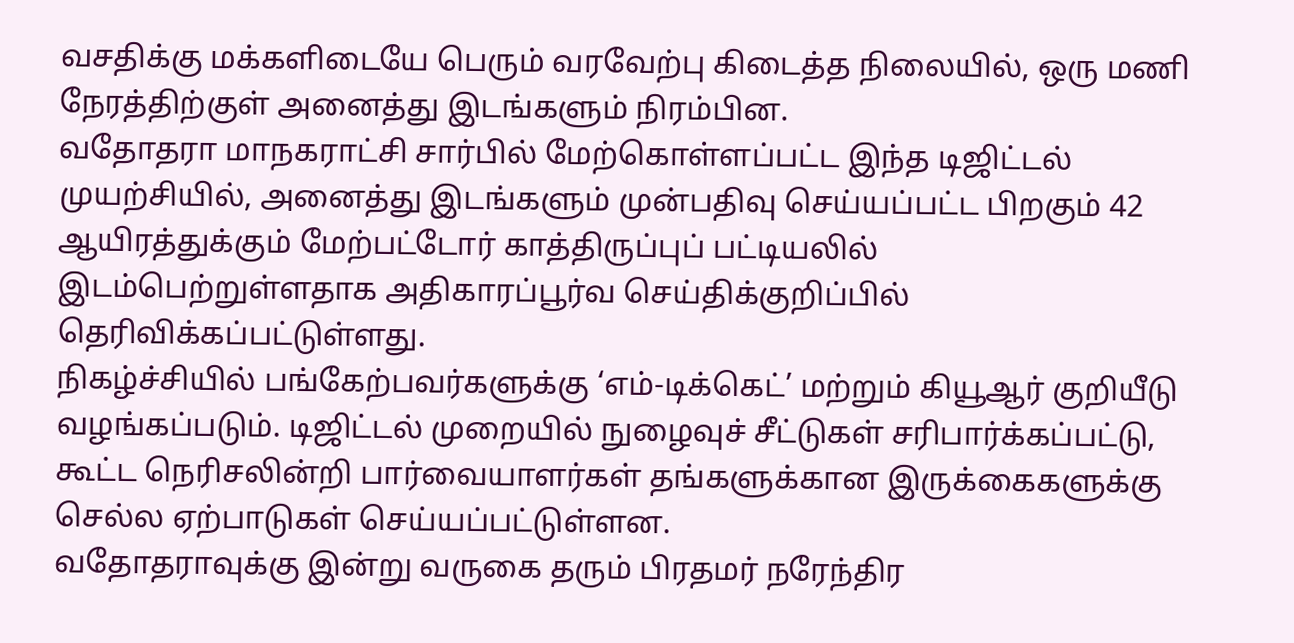வசதிக்கு மக்களிடையே பெரும் வரவேற்பு கிடைத்த நிலையில், ஒரு மணி நேரத்திற்குள் அனைத்து இடங்களும் நிரம்பின.
வதோதரா மாநகராட்சி சார்பில் மேற்கொள்ளப்பட்ட இந்த டிஜிட்டல் முயற்சியில், அனைத்து இடங்களும் முன்பதிவு செய்யப்பட்ட பிறகும் 42 ஆயிரத்துக்கும் மேற்பட்டோர் காத்திருப்புப் பட்டியலில் இடம்பெற்றுள்ளதாக அதிகாரப்பூர்வ செய்திக்குறிப்பில் தெரிவிக்கப்பட்டுள்ளது.
நிகழ்ச்சியில் பங்கேற்பவர்களுக்கு ‘எம்-டிக்கெட்’ மற்றும் கியூஆர் குறியீடு வழங்கப்படும். டிஜிட்டல் முறையில் நுழைவுச் சீட்டுகள் சரிபார்க்கப்பட்டு, கூட்ட நெரிசலின்றி பார்வையாளர்கள் தங்களுக்கான இருக்கைகளுக்கு செல்ல ஏற்பாடுகள் செய்யப்பட்டுள்ளன.
வதோதராவுக்கு இன்று வருகை தரும் பிரதமர் நரேந்திர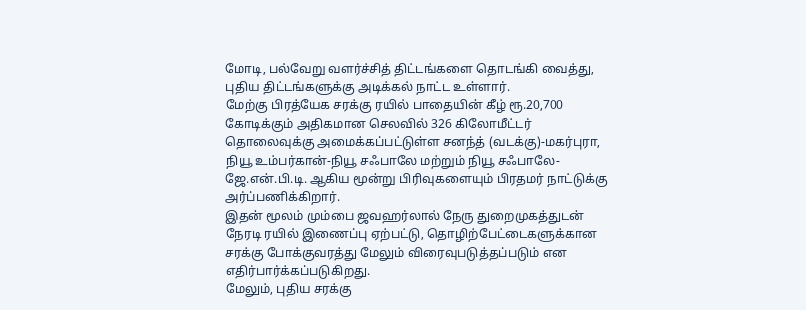மோடி, பல்வேறு வளர்ச்சித் திட்டங்களை தொடங்கி வைத்து, புதிய திட்டங்களுக்கு அடிக்கல் நாட்ட உள்ளார்.
மேற்கு பிரத்யேக சரக்கு ரயில் பாதையின் கீழ் ரூ.20,700 கோடிக்கும் அதிகமான செலவில் 326 கிலோமீட்டர் தொலைவுக்கு அமைக்கப்பட்டுள்ள சனந்த் (வடக்கு)-மகர்புரா, நியூ உம்பர்கான்-நியூ சஃபாலே மற்றும் நியூ சஃபாலே-ஜே.என்.பி.டி. ஆகிய மூன்று பிரிவுகளையும் பிரதமர் நாட்டுக்கு அர்ப்பணிக்கிறார்.
இதன் மூலம் மும்பை ஜவஹர்லால் நேரு துறைமுகத்துடன் நேரடி ரயில் இணைப்பு ஏற்பட்டு, தொழிற்பேட்டைகளுக்கான சரக்கு போக்குவரத்து மேலும் விரைவுபடுத்தப்படும் என எதிர்பார்க்கப்படுகிறது.
மேலும், புதிய சரக்கு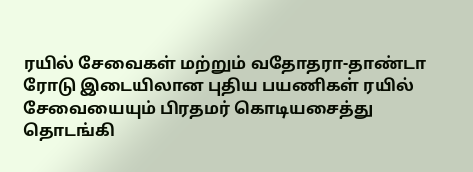ரயில் சேவைகள் மற்றும் வதோதரா-தாண்டா ரோடு இடையிலான புதிய பயணிகள் ரயில் சேவையையும் பிரதமர் கொடியசைத்து தொடங்கி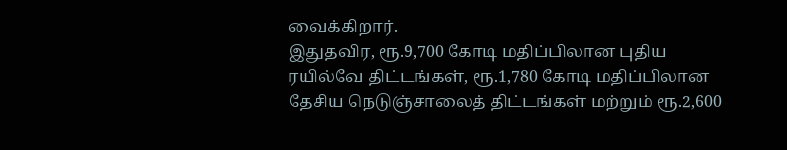வைக்கிறார்.
இதுதவிர, ரூ.9,700 கோடி மதிப்பிலான புதிய ரயில்வே திட்டங்கள், ரூ.1,780 கோடி மதிப்பிலான தேசிய நெடுஞ்சாலைத் திட்டங்கள் மற்றும் ரூ.2,600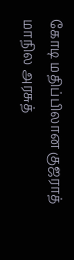கோடி மதிப்பிலான குஜராத் மாநில அரசுத்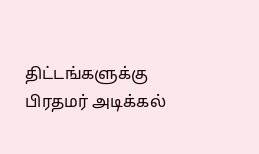திட்டங்களுக்கு பிரதமர் அடிக்கல்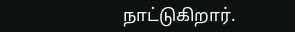நாட்டுகிறார்.